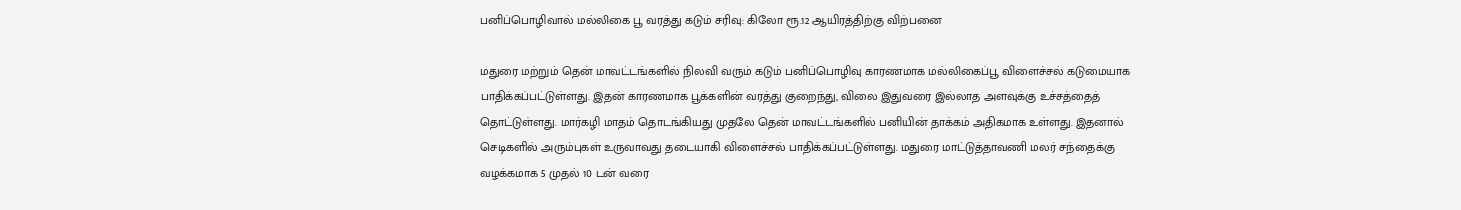பனிப்பொழிவால் மல்லிகை பூ வரத்து கடும் சரிவு: கிலோ ரூ.12 ஆயிரத்திற்கு விற்பனை

மதுரை மற்றும் தென் மாவட்டங்களில் நிலவி வரும் கடும் பனிப்பொழிவு காரணமாக மல்லிகைப்பூ விளைச்சல் கடுமையாக பாதிக்கப்பட்டுள்ளது. இதன் காரணமாக பூக்களின் வரத்து குறைந்து, விலை இதுவரை இல்லாத அளவுக்கு உச்சத்தைத் தொட்டுள்ளது. மார்கழி மாதம் தொடங்கியது முதலே தென் மாவட்டங்களில் பனியின் தாக்கம் அதிகமாக உள்ளது. இதனால் செடிகளில் அரும்புகள் உருவாவது தடையாகி விளைச்சல் பாதிக்கப்பட்டுள்ளது. மதுரை மாட்டுத்தாவணி மலர் சந்தைக்கு வழக்கமாக 5 முதல் 10 டன் வரை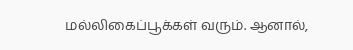மல்லிகைப்பூக்கள் வரும். ஆனால்,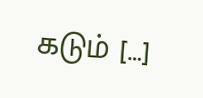கடும் […]